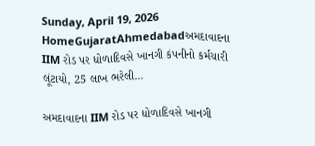Sunday, April 19, 2026
HomeGujaratAhmedabadઅમદાવાદના IIM રોડ પર ધોળાદિવસે ખાનગી કંપનીનો કર્મચારી લૂંટાયો, 25 લાખ ભરેલી...

અમદાવાદના IIM રોડ પર ધોળાદિવસે ખાનગી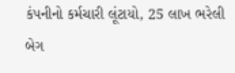કંપનીનો કર્મચારી લૂંટાયો, 25 લાખ ભરેલી બેગ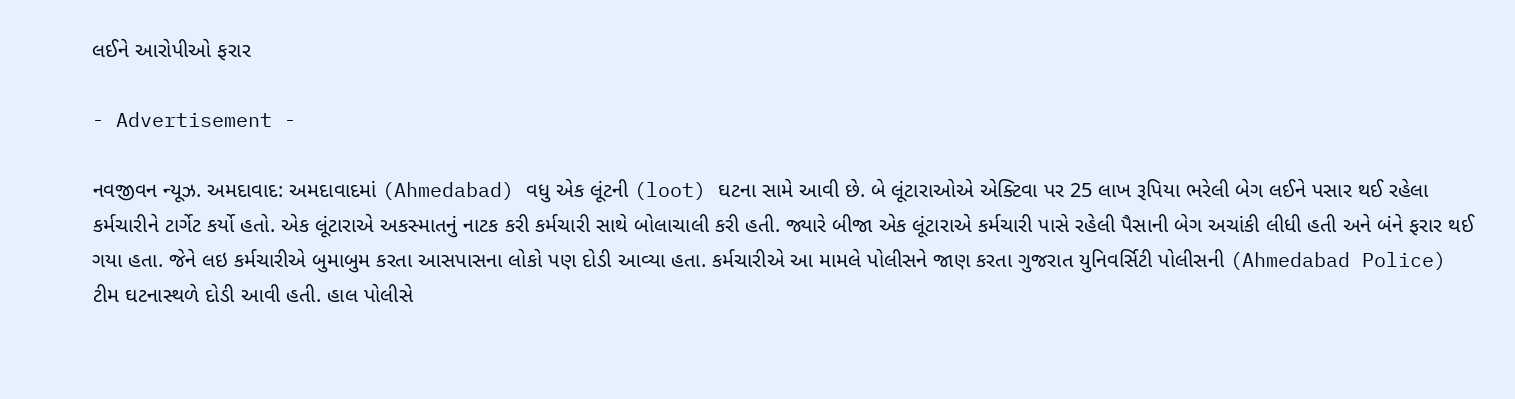લઈને આરોપીઓ ફરાર

- Advertisement -

નવજીવન ન્યૂઝ. અમદાવાદ: અમદાવાદમાં (Ahmedabad) વધુ એક લૂંટની (loot) ઘટના સામે આવી છે. બે લૂંટારાઓએ એક્ટિવા પર 25 લાખ રૂપિયા ભરેલી બેગ લઈને પસાર થઈ રહેલા કર્મચારીને ટાર્ગેટ કર્યો હતો. એક લૂંટારાએ અકસ્માતનું નાટક કરી કર્મચારી સાથે બોલાચાલી કરી હતી. જ્યારે બીજા એક લૂંટારાએ કર્મચારી પાસે રહેલી પૈસાની બેગ અચાંકી લીધી હતી અને બંને ફરાર થઈ ગયા હતા. જેને લઇ કર્મચારીએ બુમાબુમ કરતા આસપાસના લોકો પણ દોડી આવ્યા હતા. કર્મચારીએ આ મામલે પોલીસને જાણ કરતા ગુજરાત યુનિવર્સિટી પોલીસની (Ahmedabad Police) ટીમ ઘટનાસ્થળે દોડી આવી હતી. હાલ પોલીસે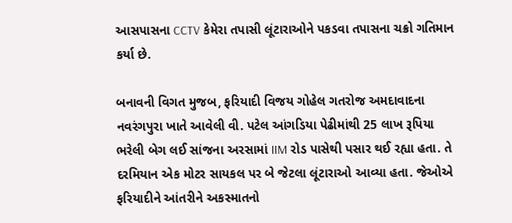આસપાસના CCTV કેમેરા તપાસી લૂંટારાઓને પકડવા તપાસના ચક્રો ગતિમાન કર્યા છે.

બનાવની વિગત મુજબ, ફરિયાદી વિજય ગોહેલ ગતરોજ અમદાવાદના નવરંગપુરા ખાતે આવેલી વી. પટેલ આંગડિયા પેઢીમાંથી 25 લાખ રૂપિયા ભરેલી બેગ લઈ સાંજના અરસામાં IIM રોડ પાસેથી પસાર થઈ રહ્યા હતા. તે દરમિયાન એક મોટર સાયકલ પર બે જેટલા લૂંટારાઓ આવ્યા હતા. જેઓએ ફરિયાદીને આંતરીને અકસ્માતનો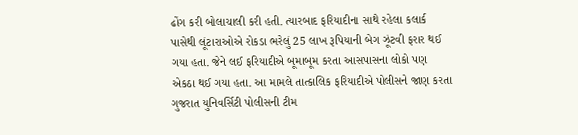ઢોંગ કરી બોલાચાલી કરી હતી. ત્યારબાદ ફરિયાદીના સાથે રહેલા કલાર્ક પાસેથી લૂંટારાઓએ રોકડા ભરેલું 25 લાખ રૂપિયાની બેગ ઝૂંટવી ફરાર થઈ ગયા હતા. જેને લઈ ફરિયાદીએ બૂમાબૂમ કરતા આસપાસના લોકો પણ એકઠા થઈ ગયા હતા. આ મામલે તાત્કાલિક ફરિયાદીએ પોલીસને જાણ કરતા ગુજરાત યુનિવર્સિટી પોલીસની ટીમ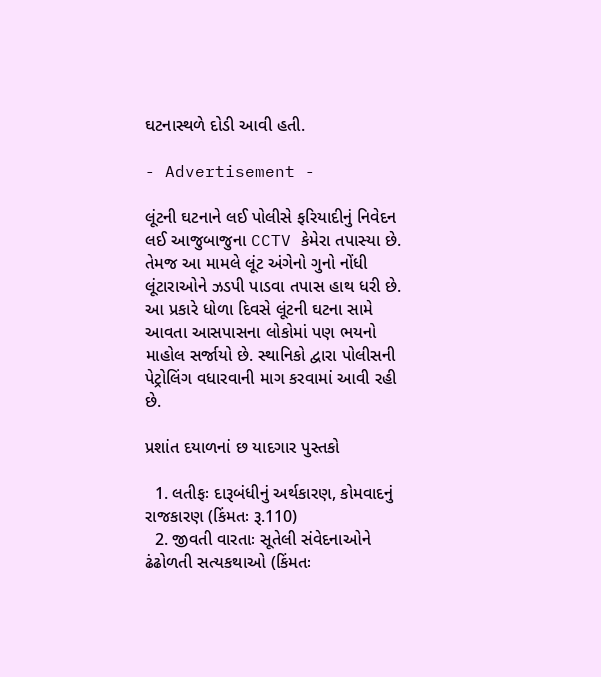ઘટનાસ્થળે દોડી આવી હતી.

- Advertisement -

લૂંટની ઘટનાને લઈ પોલીસે ફરિયાદીનું નિવેદન લઈ આજુબાજુના CCTV કેમેરા તપાસ્યા છે. તેમજ આ મામલે લૂંટ અંગેનો ગુનો નોંધી લૂંટારાઓને ઝડપી પાડવા તપાસ હાથ ધરી છે. આ પ્રકારે ધોળા દિવસે લૂંટની ઘટના સામે આવતા આસપાસના લોકોમાં પણ ભયનો માહોલ સર્જાયો છે. સ્થાનિકો દ્વારા પોલીસની પેટ્રોલિંગ વધારવાની માગ કરવામાં આવી રહી છે.

પ્રશાંત દયાળનાં છ યાદગાર પુસ્તકો

  1. લતીફઃ દારૂબંધીનું અર્થકારણ, કોમવાદનું રાજકારણ (કિંમતઃ રૂ.110)
  2. જીવતી વારતાઃ સૂતેલી સંવેદનાઓને ઢંઢોળતી સત્યકથાઓ (કિંમતઃ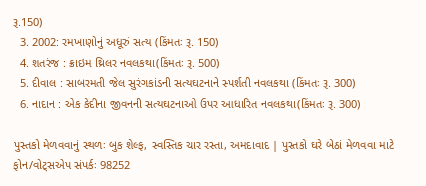રૂ.150)
  3. 2002: રમખાણોનું અધૂરું સત્ય (કિંમતઃ રૂ. 150)
  4. શતરંજ : ક્રાઇમ થ્રિલર નવલકથા(કિંમતઃ રૂ. 500)
  5. દીવાલ : સાબરમતી જેલ સુરંગકાંડની સત્યઘટનાને સ્પર્શતી નવલકથા (કિંમતઃ રૂ. 300)
  6. નાદાન : એક કેદીના જીવનની સત્યઘટનાઓ ઉપર આધારિત નવલકથા(કિંમતઃ રૂ. 300)

પુસ્તકો મેળવવાનું સ્થળઃ બુક શેલ્ફ, સ્વસ્તિક ચાર રસ્તા, અમદાવાદ | પુસ્તકો ઘરે બેઠાં મેળવવા માટે ફોન/વોટ્સએપ સંપર્કઃ 98252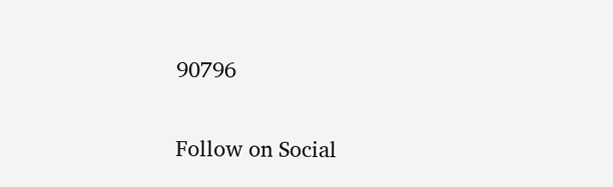90796

Follow on Social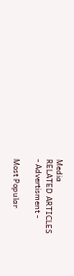Media
RELATED ARTICLES
- Advertisment -

Most Popular